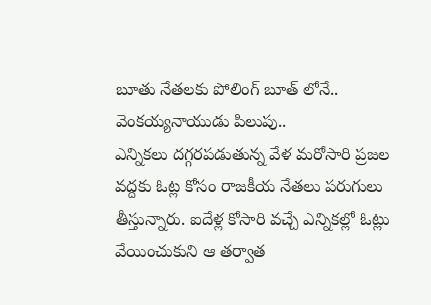బూతు నేతలకు పోలింగ్ బూత్ లోనే.. వెంకయ్యనాయుడు పిలుపు..
ఎన్నికలు దగ్గరపడుతున్న వేళ మరోసారి ప్రజల వద్దకు ఓట్ల కోసం రాజకీయ నేతలు పరుగులు తీస్తున్నారు. ఐదేళ్ల కోసారి వచ్చే ఎన్నికల్లో ఓట్లు వేయించుకుని ఆ తర్వాత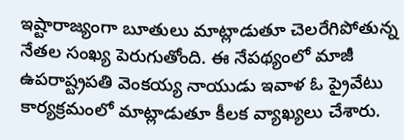ఇష్టారాజ్యంగా బూతులు మాట్లాడుతూ చెలరేగిపోతున్న నేతల సంఖ్య పెరుగుతోంది. ఈ నేపథ్యంలో మాజీ ఉపరాష్ట్రపతి వెంకయ్య నాయుడు ఇవాళ ఓ ప్రైవేటు కార్యక్రమంలో మాట్లాడుతూ కీలక వ్యాఖ్యలు చేశారు.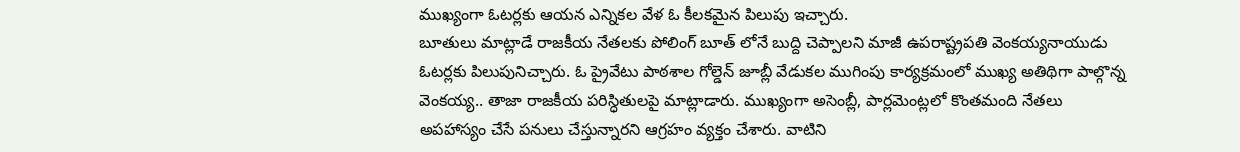ముఖ్యంగా ఓటర్లకు ఆయన ఎన్నికల వేళ ఓ కీలకమైన పిలుపు ఇచ్చారు.
బూతులు మాట్లాడే రాజకీయ నేతలకు పోలింగ్ బూత్ లోనే బుద్ది చెప్పాలని మాజీ ఉపరాష్ట్రపతి వెంకయ్యనాయుడు ఓటర్లకు పిలుపునిచ్చారు. ఓ ప్రైవేటు పాఠశాల గోల్డెన్ జూబ్లీ వేడుకల ముగింపు కార్యక్రమంలో ముఖ్య అతిథిగా పాల్గొన్న వెంకయ్య.. తాజా రాజకీయ పరిస్ధితులపై మాట్లాడారు. ముఖ్యంగా అసెంబ్లీ, పార్లమెంట్లలో కొంతమంది నేతలు అపహాస్యం చేసే పనులు చేస్తున్నారని ఆగ్రహం వ్యక్తం చేశారు. వాటిని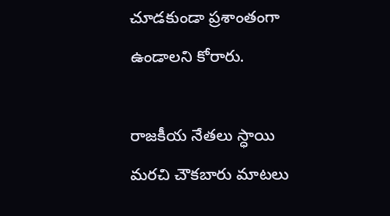చూడకుండా ప్రశాంతంగా ఉండాలని కోరారు.

రాజకీయ నేతలు స్ధాయి మరచి చౌకబారు మాటలు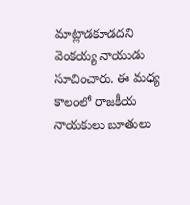మాట్లాడకూడదని వెంకయ్య నాయుడు సూచించారు. ఈ మధ్య కాలంలో రాజకీయ నాయకులు బూతులు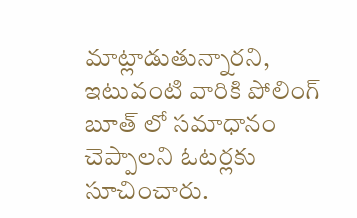మాట్లాడుతున్నారని, ఇటువంటి వారికి పోలింగ్ బూత్ లో సమాధానం చెప్పాలని ఓటర్లకు సూచించారు.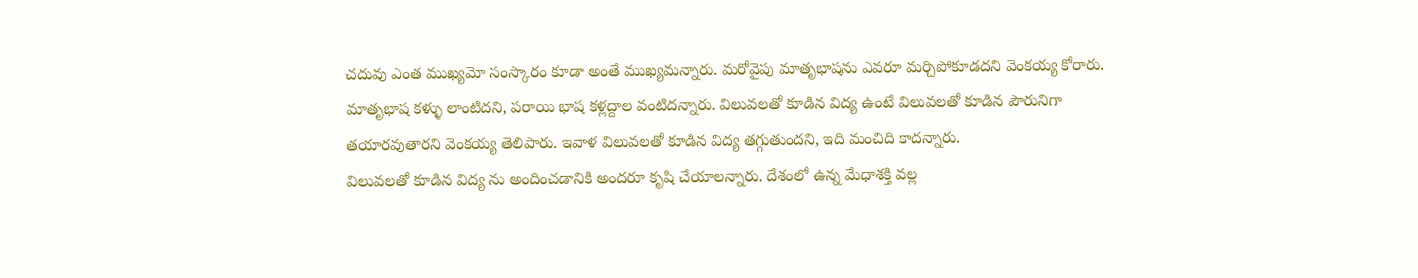చదువు ఎంత ముఖ్యమో సంస్కారం కూడా అంతే ముఖ్యమన్నారు. మరోవైపు మాతృభాషను ఎవరూ మర్చిపోకూడదని వెంకయ్య కోరారు.
మాతృభాష కళ్ళు లాంటిదని, పరాయి భాష కళ్లద్దాల వంటిదన్నారు. విలువలతో కూడిన విద్య ఉంటే విలువలతో కూడిన పౌరునిగా తయారవుతారని వెంకయ్య తెలిపారు. ఇవాళ విలువలతో కూడిన విద్య తగ్గుతుందని, ఇది మంచిది కాదన్నారు.
విలువలతో కూడిన విద్య ను అందించడానికి అందరూ కృషి చేయాలన్నారు. దేశంలో ఉన్న మేధాశక్తి వల్ల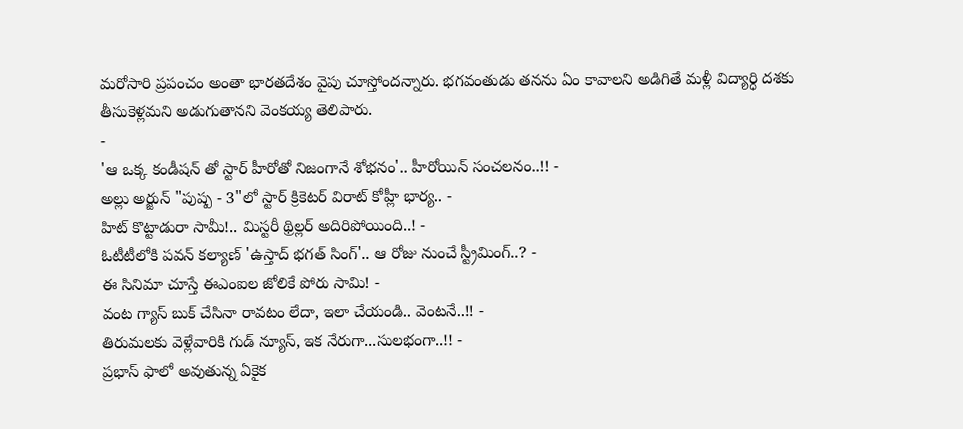మరోసారి ప్రపంచం అంతా భారతదేశం వైపు చూస్తోందన్నారు. భగవంతుడు తనను ఏం కావాలని అడిగితే మళ్లీ విద్యార్ధి దశకు తీసుకెళ్లమని అడుగుతానని వెంకయ్య తెలిపారు.
-
'ఆ ఒక్క కండీషన్ తో స్టార్ హీరోతో నిజంగానే శోభనం'.. హీరోయిన్ సంచలనం..!! -
అల్లు అర్జున్ "పుష్ప - 3"లో స్టార్ క్రికెటర్ విరాట్ కోహ్లీ భార్య.. -
హిట్ కొట్టాడురా సామీ!.. మిస్టరీ థ్రిల్లర్ అదిరిపోయింది..! -
ఓటీటీలోకి పవన్ కల్యాణ్ 'ఉస్తాద్ భగత్ సింగ్'.. ఆ రోజు నుంచే స్ట్రీమింగ్..? -
ఈ సినిమా చూస్తే ఈఎంఐల జోలికే పోరు సామి! -
వంట గ్యాస్ బుక్ చేసినా రావటం లేదా, ఇలా చేయండి.. వెంటనే..!! -
తిరుమలకు వెళ్లేవారికి గుడ్ న్యూస్, ఇక నేరుగా...సులభంగా..!! -
ప్రభాస్ ఫాలో అవుతున్న ఏకైక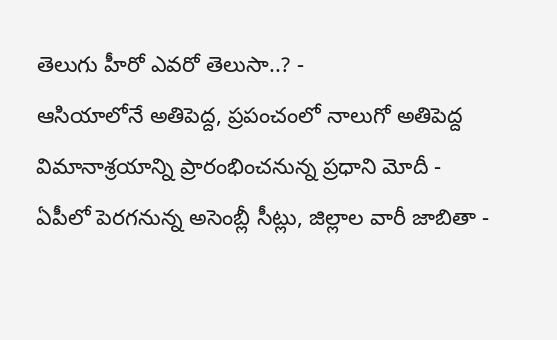తెలుగు హీరో ఎవరో తెలుసా..? -
ఆసియాలోనే అతిపెద్ద, ప్రపంచంలో నాలుగో అతిపెద్ద విమానాశ్రయాన్ని ప్రారంభించనున్న ప్రధాని మోదీ -
ఏపీలో పెరగనున్న అసెంబ్లీ సీట్లు, జిల్లాల వారీ జాబితా -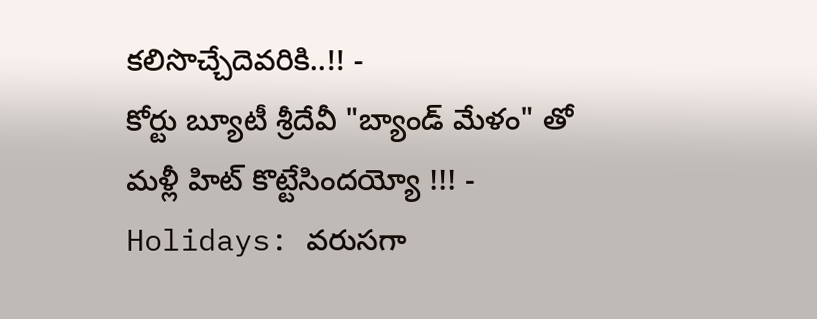కలిసొచ్చేదెవరికి..!! -
కోర్టు బ్యూటీ శ్రీదేవీ "బ్యాండ్ మేళం" తో మళ్లీ హిట్ కొట్టేసిందయ్యో !!! -
Holidays: వరుసగా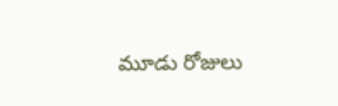మూడు రోజులు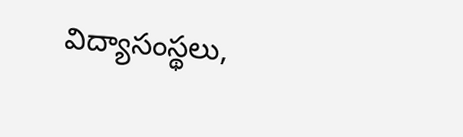విద్యాసంస్థలు,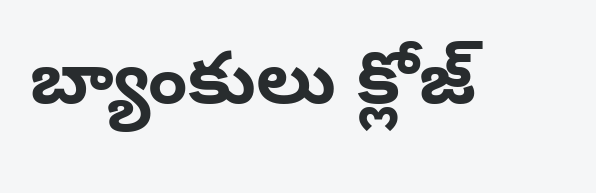బ్యాంకులు క్లోజ్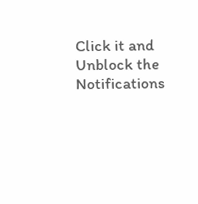Click it and Unblock the Notifications